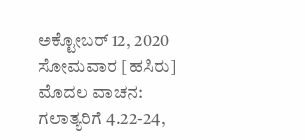ಅಕ್ಟೋಬರ್ 12, 2020 ಸೋಮವಾರ [ಹಸಿರು]
ಮೊದಲ ವಾಚನ: ಗಲಾತ್ಯರಿಗೆ 4.22-24,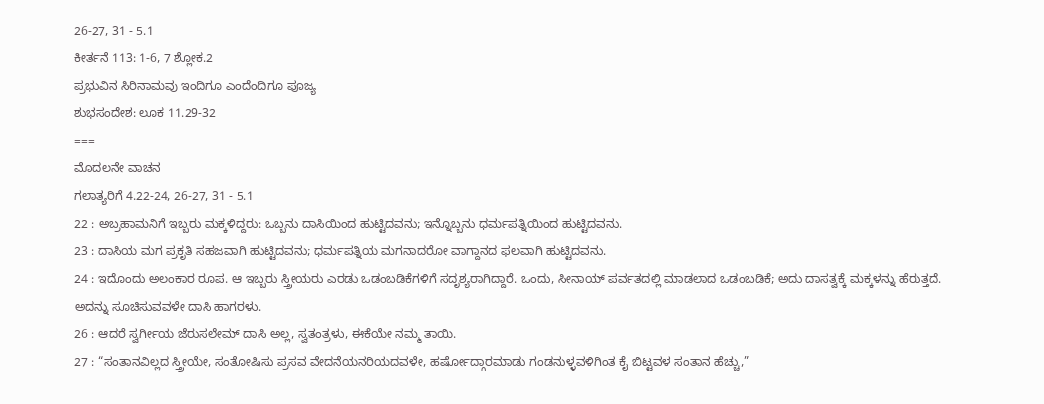26-27, 31 - 5.1
ಕೀರ್ತನೆ 113: 1-6, 7 ಶ್ಲೋಕ.2
ಪ್ರಭುವಿನ ಸಿರಿನಾಮವು ಇಂದಿಗೂ ಎಂದೆಂದಿಗೂ ಪೂಜ್ಯ
ಶುಭಸಂದೇಶ: ಲೂಕ 11.29-32
===
ಮೊದಲನೇ ವಾಚನ
ಗಲಾತ್ಯರಿಗೆ 4.22-24, 26-27, 31 - 5.1
22 : ಅಬ್ರಹಾಮನಿಗೆ ಇಬ್ಬರು ಮಕ್ಕಳಿದ್ದರು: ಒಬ್ಬನು ದಾಸಿಯಿಂದ ಹುಟ್ಟಿದವನು; ಇನ್ನೊಬ್ಬನು ಧರ್ಮಪತ್ನಿಯಿಂದ ಹುಟ್ಟಿದವನು.
23 : ದಾಸಿಯ ಮಗ ಪ್ರಕೃತಿ ಸಹಜವಾಗಿ ಹುಟ್ಟಿದವನು; ಧರ್ಮಪತ್ನಿಯ ಮಗನಾದರೋ ವಾಗ್ದಾನದ ಫಲವಾಗಿ ಹುಟ್ಟಿದವನು.
24 : ಇದೊಂದು ಅಲಂಕಾರ ರೂಪ. ಆ ಇಬ್ಬರು ಸ್ತ್ರೀಯರು ಎರಡು ಒಡಂಬಡಿಕೆಗಳಿಗೆ ಸದೃಶ್ಯರಾಗಿದ್ದಾರೆ. ಒಂದು, ಸೀನಾಯ್ ಪರ್ವತದಲ್ಲಿ ಮಾಡಲಾದ ಒಡಂಬಡಿಕೆ; ಅದು ದಾಸತ್ವಕ್ಕೆ ಮಕ್ಕಳನ್ನು ಹೆರುತ್ತದೆ. ಅದನ್ನು ಸೂಚಿಸುವವಳೇ ದಾಸಿ ಹಾಗರಳು.
26 : ಆದರೆ ಸ್ವರ್ಗೀಯ ಜೆರುಸಲೇಮ್ ದಾಸಿ ಅಲ್ಲ, ಸ್ವತಂತ್ರಳು, ಈಕೆಯೇ ನಮ್ಮ ತಾಯಿ.
27 : “ಸಂತಾನವಿಲ್ಲದ ಸ್ತ್ರೀಯೇ, ಸಂತೋಷಿಸು ಪ್ರಸವ ವೇದನೆಯನರಿಯದವಳೇ, ಹರ್ಷೋದ್ಗಾರಮಾಡು ಗಂಡನುಳ್ಳವಳಿಗಿಂತ ಕೈ ಬಿಟ್ಟವಳ ಸಂತಾನ ಹೆಚ್ಚು,”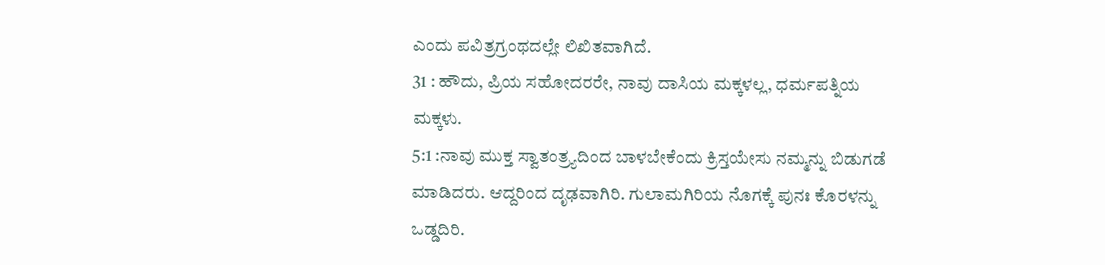ಎಂದು ಪವಿತ್ರಗ್ರಂಥದಲ್ಲೇ ಲಿಖಿತವಾಗಿದೆ.
31 : ಹೌದು, ಪ್ರಿಯ ಸಹೋದರರೇ, ನಾವು ದಾಸಿಯ ಮಕ್ಕಳಲ್ಲ, ಧರ್ಮಪತ್ನಿಯ ಮಕ್ಕಳು.
5:1 :ನಾವು ಮುಕ್ತ ಸ್ವಾತಂತ್ರ್ಯದಿಂದ ಬಾಳಬೇಕೆಂದು ಕ್ರಿಸ್ತಯೇಸು ನಮ್ಮನ್ನು ಬಿಡುಗಡೆ ಮಾಡಿದರು. ಆದ್ದರಿಂದ ದೃಢವಾಗಿರಿ. ಗುಲಾಮಗಿರಿಯ ನೊಗಕ್ಕೆ ಪುನಃ ಕೊರಳನ್ನು ಒಡ್ಡದಿರಿ.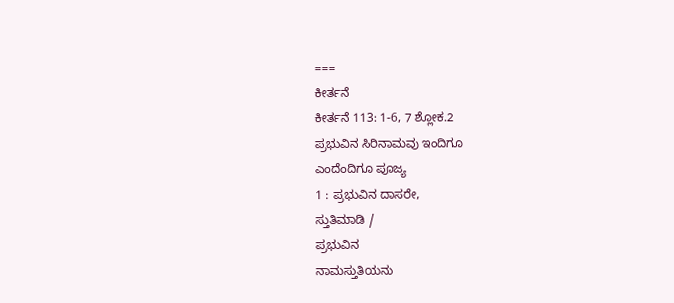===
ಕೀರ್ತನೆ
ಕೀರ್ತನೆ 113: 1-6, 7 ಶ್ಲೋಕ.2
ಪ್ರಭುವಿನ ಸಿರಿನಾಮವು ಇಂದಿಗೂ
ಎಂದೆಂದಿಗೂ ಪೂಜ್ಯ
1 : ಪ್ರಭುವಿನ ದಾಸರೇ,
ಸ್ತುತಿಮಾಡಿ /
ಪ್ರಭುವಿನ
ನಾಮಸ್ತುತಿಯನು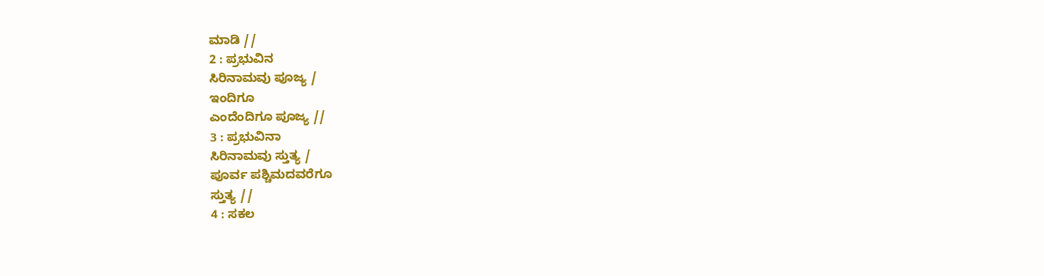ಮಾಡಿ //
2 : ಪ್ರಭುವಿನ
ಸಿರಿನಾಮವು ಪೂಜ್ಯ /
ಇಂದಿಗೂ
ಎಂದೆಂದಿಗೂ ಪೂಜ್ಯ //
3 : ಪ್ರಭುವಿನಾ
ಸಿರಿನಾಮವು ಸ್ತುತ್ಯ /
ಪೂರ್ವ ಪಶ್ಚಿಮದವರೆಗೂ
ಸ್ತುತ್ಯ //
4 : ಸಕಲ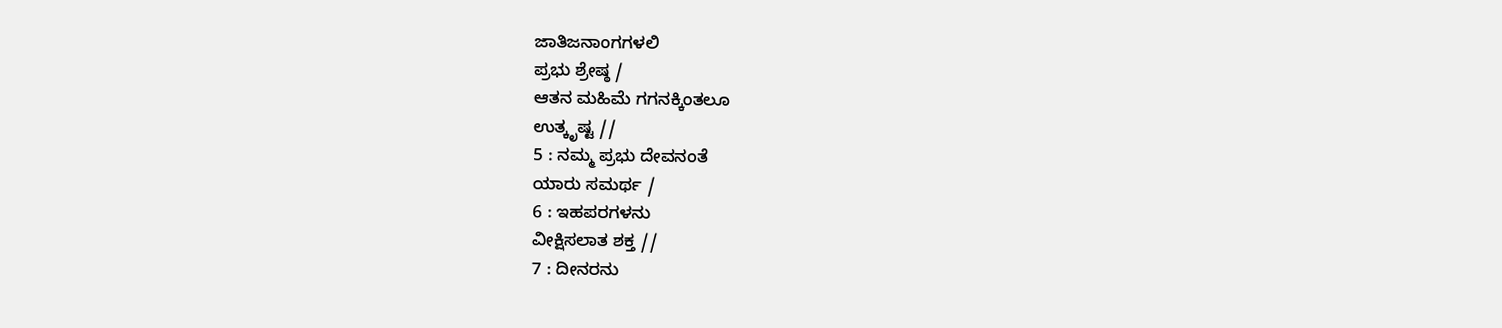ಜಾತಿಜನಾಂಗಗಳಲಿ
ಪ್ರಭು ಶ್ರೇಷ್ಠ /
ಆತನ ಮಹಿಮೆ ಗಗನಕ್ಕಿಂತಲೂ
ಉತ್ಕೃಷ್ಟ //
5 : ನಮ್ಮ ಪ್ರಭು ದೇವನಂತೆ
ಯಾರು ಸಮರ್ಥ /
6 : ಇಹಪರಗಳನು
ವೀಕ್ಷಿಸಲಾತ ಶಕ್ತ //
7 : ದೀನರನು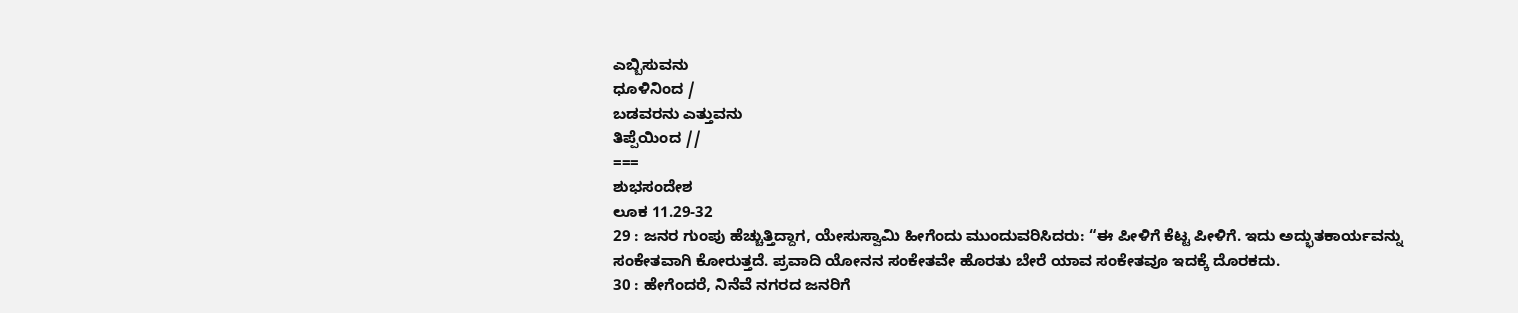ಎಬ್ಬಿಸುವನು
ಧೂಳಿನಿಂದ /
ಬಡವರನು ಎತ್ತುವನು
ತಿಪ್ಪೆಯಿಂದ //
===
ಶುಭಸಂದೇಶ
ಲೂಕ 11.29-32
29 : ಜನರ ಗುಂಪು ಹೆಚ್ಚುತ್ತಿದ್ದಾಗ, ಯೇಸುಸ್ವಾಮಿ ಹೀಗೆಂದು ಮುಂದುವರಿಸಿದರು: “ಈ ಪೀಳಿಗೆ ಕೆಟ್ಟ ಪೀಳಿಗೆ. ಇದು ಅದ್ಭುತಕಾರ್ಯವನ್ನು ಸಂಕೇತವಾಗಿ ಕೋರುತ್ತದೆ. ಪ್ರವಾದಿ ಯೋನನ ಸಂಕೇತವೇ ಹೊರತು ಬೇರೆ ಯಾವ ಸಂಕೇತವೂ ಇದಕ್ಕೆ ದೊರಕದು.
30 : ಹೇಗೆಂದರೆ, ನಿನೆವೆ ನಗರದ ಜನರಿಗೆ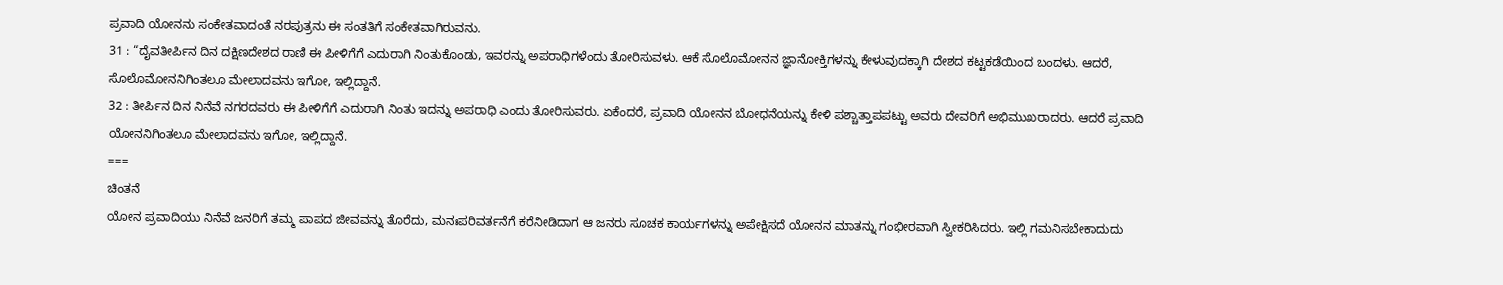ಪ್ರವಾದಿ ಯೋನನು ಸಂಕೇತವಾದಂತೆ ನರಪುತ್ರನು ಈ ಸಂತತಿಗೆ ಸಂಕೇತವಾಗಿರುವನು.
31 : “ದೈವತೀರ್ಪಿನ ದಿನ ದಕ್ಷಿಣದೇಶದ ರಾಣಿ ಈ ಪೀಳಿಗೆಗೆ ಎದುರಾಗಿ ನಿಂತುಕೊಂಡು, ಇವರನ್ನು ಅಪರಾಧಿಗಳೆಂದು ತೋರಿಸುವಳು. ಆಕೆ ಸೊಲೊಮೋನನ ಜ್ಞಾನೋಕ್ತಿಗಳನ್ನು ಕೇಳುವುದಕ್ಕಾಗಿ ದೇಶದ ಕಟ್ಟಕಡೆಯಿಂದ ಬಂದಳು. ಆದರೆ, ಸೊಲೊಮೋನನಿಗಿಂತಲೂ ಮೇಲಾದವನು ಇಗೋ, ಇಲ್ಲಿದ್ದಾನೆ.
32 : ತೀರ್ಪಿನ ದಿನ ನಿನೆವೆ ನಗರದವರು ಈ ಪೀಳಿಗೆಗೆ ಎದುರಾಗಿ ನಿಂತು ಇದನ್ನು ಅಪರಾಧಿ ಎಂದು ತೋರಿಸುವರು. ಏಕೆಂದರೆ, ಪ್ರವಾದಿ ಯೋನನ ಬೋಧನೆಯನ್ನು ಕೇಳಿ ಪಶ್ಚಾತ್ತಾಪಪಟ್ಟು ಅವರು ದೇವರಿಗೆ ಅಭಿಮುಖರಾದರು. ಆದರೆ ಪ್ರವಾದಿ ಯೋನನಿಗಿಂತಲೂ ಮೇಲಾದವನು ಇಗೋ, ಇಲ್ಲಿದ್ದಾನೆ.
===
ಚಿಂತನೆ
ಯೋನ ಪ್ರವಾದಿಯು ನಿನೆವೆ ಜನರಿಗೆ ತಮ್ಮ ಪಾಪದ ಜೀವವನ್ನು ತೊರೆದು, ಮನಃಪರಿವರ್ತನೆಗೆ ಕರೆನೀಡಿದಾಗ ಆ ಜನರು ಸೂಚಕ ಕಾರ್ಯಗಳನ್ನು ಅಪೇಕ್ಷಿಸದೆ ಯೋನನ ಮಾತನ್ನು ಗಂಭೀರವಾಗಿ ಸ್ವೀಕರಿಸಿದರು. ಇಲ್ಲಿ ಗಮನಿಸಬೇಕಾದುದು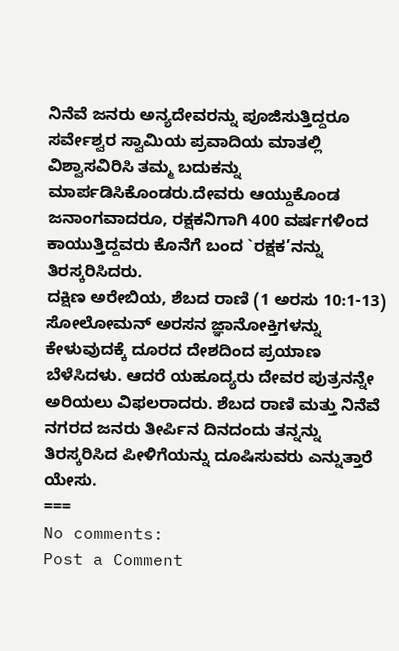ನಿನೆವೆ ಜನರು ಅನ್ಯದೇವರನ್ನು ಪೂಜಿಸುತ್ತಿದ್ದರೂ ಸರ್ವೇಶ್ವರ ಸ್ವಾಮಿಯ ಪ್ರವಾದಿಯ ಮಾತಲ್ಲಿ ವಿಶ್ವಾಸವಿರಿಸಿ ತಮ್ಮ ಬದುಕನ್ನು ಮಾರ್ಪಡಿಸಿಕೊಂಡರು.ದೇವರು ಆಯ್ದುಕೊಂಡ ಜನಾಂಗವಾದರೂ, ರಕ್ಷಕನಿಗಾಗಿ 400 ವರ್ಷಗಳಿಂದ ಕಾಯುತ್ತಿದ್ದವರು ಕೊನೆಗೆ ಬಂದ `ರಕ್ಷಕ’ನನ್ನು ತಿರಸ್ಕರಿಸಿದರು.
ದಕ್ಷಿಣ ಅರೇಬಿಯ, ಶೆಬದ ರಾಣಿ (1 ಅರಸು 10:1-13) ಸೋಲೋಮನ್ ಅರಸನ ಜ್ಞಾನೋಕ್ತಿಗಳನ್ನು ಕೇಳುವುದಕ್ಕೆ ದೂರದ ದೇಶದಿಂದ ಪ್ರಯಾಣ ಬೆಳೆಸಿದಳು. ಆದರೆ ಯಹೂದ್ಯರು ದೇವರ ಪುತ್ರನನ್ನೇ ಅರಿಯಲು ವಿಫಲರಾದರು. ಶೆಬದ ರಾಣಿ ಮತ್ತು ನಿನೆವೆ ನಗರದ ಜನರು ತೀರ್ಪಿನ ದಿನದಂದು ತನ್ನನ್ನು ತಿರಸ್ಕರಿಸಿದ ಪೀಳಿಗೆಯನ್ನು ದೂಷಿಸುವರು ಎನ್ನುತ್ತಾರೆ ಯೇಸು.
===
No comments:
Post a Comment